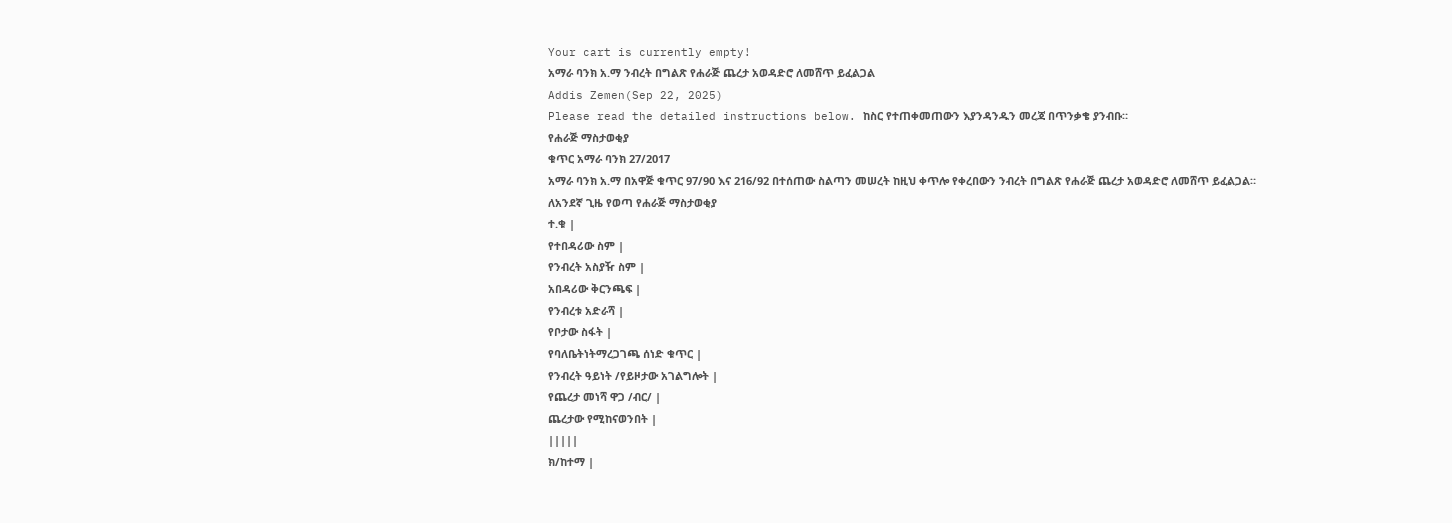Your cart is currently empty!
አማራ ባንክ አ.ማ ንብረት በግልጽ የሐራጅ ጨረታ አወዳድሮ ለመሸጥ ይፈልጋል
Addis Zemen(Sep 22, 2025)
Please read the detailed instructions below. ከስር የተጠቀመጠውን እያንዳንዱን መረጃ በጥንቃቄ ያንብቡ።
የሐራጅ ማስታወቂያ
ቁጥር አማራ ባንክ 27/2017
አማራ ባንክ አ.ማ በአዋጅ ቁጥር 97/90 እና 216/92 በተሰጠው ስልጣን መሠረት ከዚህ ቀጥሎ የቀረበውን ንብረት በግልጽ የሐራጅ ጨረታ አወዳድሮ ለመሸጥ ይፈልጋል።
ለአንደኛ ጊዜ የወጣ የሐራጅ ማስታወቂያ
ተ.ቁ |
የተበዳሪው ስም |
የንብረት አስያዥ ስም |
አበዳሪው ቅርንጫፍ |
የንብረቱ አድራሻ |
የቦታው ስፋት |
የባለቤትነትማረጋገጫ ሰነድ ቁጥር |
የንብረት ዓይነት /የይዞታው አገልግሎት |
የጨረታ መነሻ ዋጋ /ብር/ |
ጨረታው የሚከናወንበት |
|||||
ክ/ከተማ |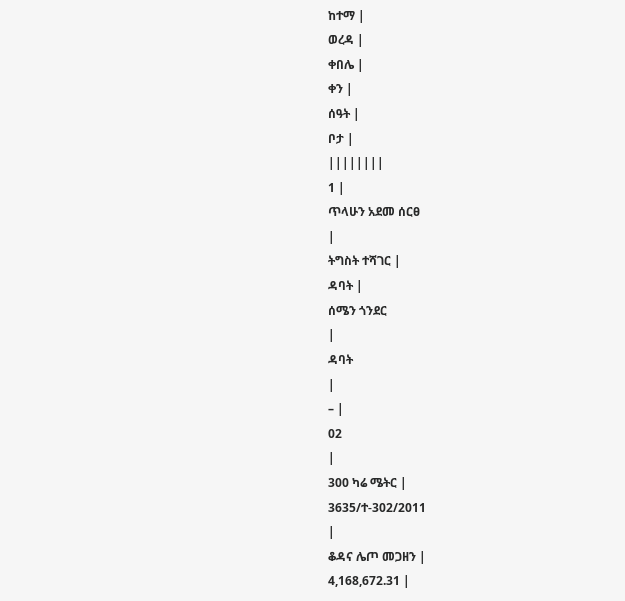ከተማ |
ወረዳ |
ቀበሌ |
ቀን |
ሰዓት |
ቦታ |
||||||||
1 |
ጥላሁን አደመ ሰርፀ
|
ትግስት ተሻገር |
ዳባት |
ሰሜን ጎንደር
|
ዳባት
|
– |
02
|
300 ካሬ ሜትር |
3635/ተ-302/2011
|
ቆዳና ሌጦ መጋዘን |
4,168,672.31 |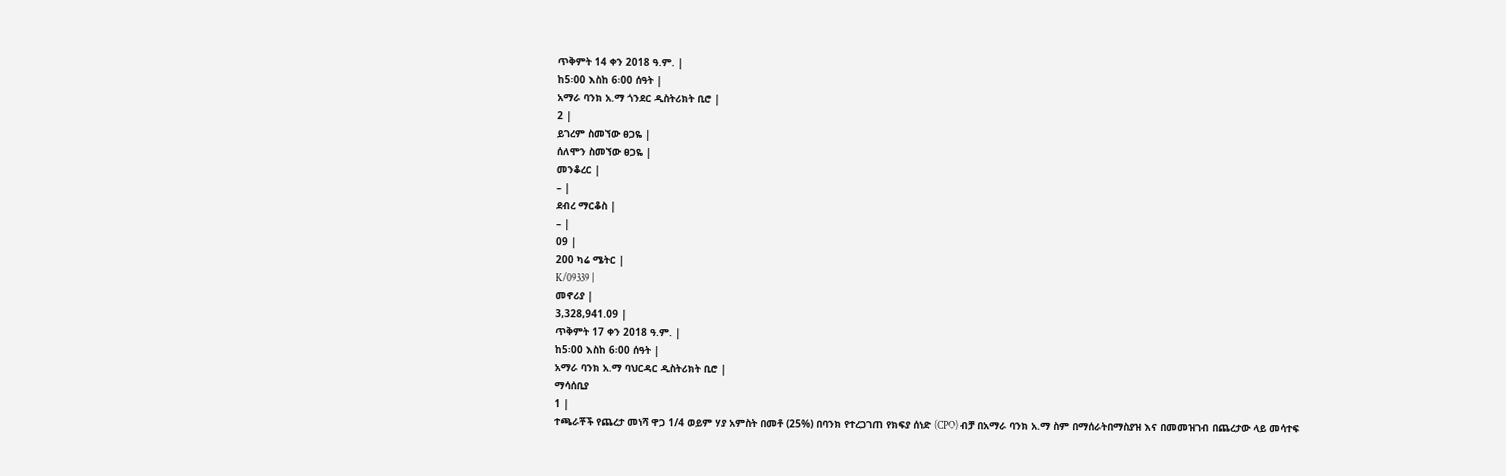ጥቅምት 14 ቀን 2018 ዓ.ም. |
ከ5፡00 እስከ 6፡00 ሰዓት |
አማራ ባንክ አ.ማ ጎንደር ዲስትሪክት ቢሮ |
2 |
ይገረም ስመኘው ፀጋዬ |
ሰለሞን ስመኘው ፀጋዬ |
መንቆረር |
– |
ደብረ ማርቆስ |
– |
09 |
200 ካሬ ሜትር |
K/09339 |
መኖሪያ |
3,328,941.09 |
ጥቅምት 17 ቀን 2018 ዓ.ም. |
ከ5፡00 እስከ 6፡00 ሰዓት |
አማራ ባንክ አ.ማ ባህርዳር ዲስትሪክት ቢሮ |
ማሳሰቢያ
1 |
ተጫራቾች የጨረታ መነሻ ዋጋ 1/4 ወይም ሃያ አምስት በመቶ (25%) በባንክ የተረጋገጠ የክፍያ ሰነድ (CPO) ብቻ በአማራ ባንክ አ.ማ ስም በማሰራትበማስያዝ እና በመመዝገብ በጨረታው ላይ መሳተፍ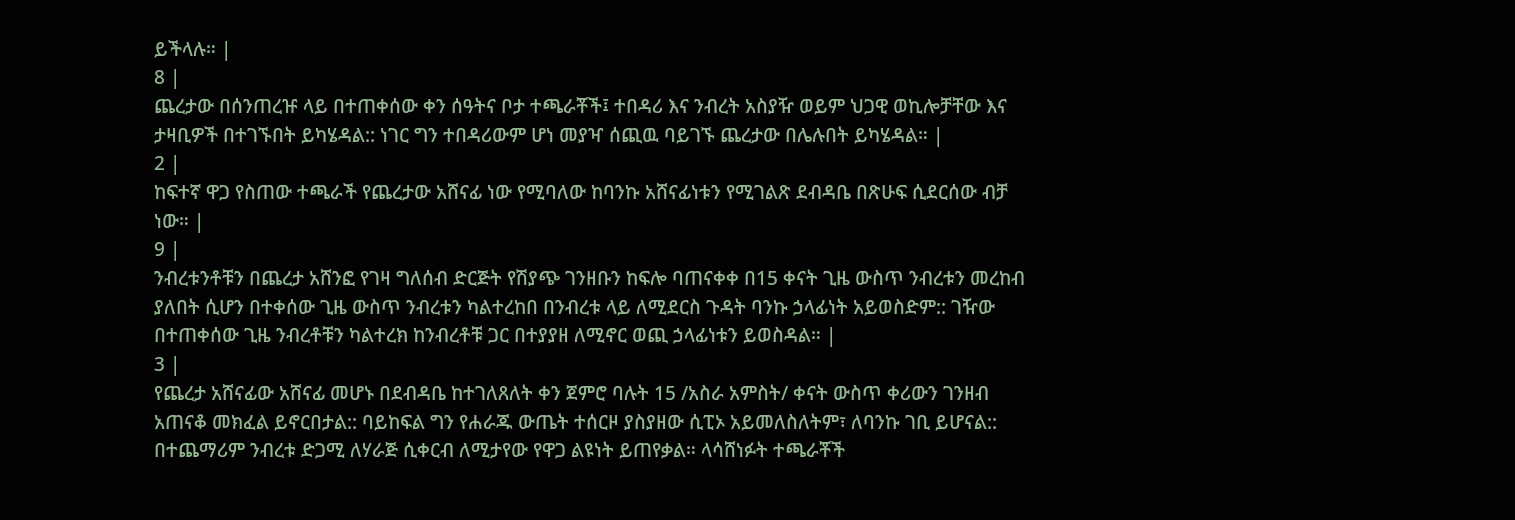ይችላሉ። |
8 |
ጨረታው በሰንጠረዡ ላይ በተጠቀሰው ቀን ሰዓትና ቦታ ተጫራቾች፤ ተበዳሪ እና ንብረት አስያዥ ወይም ህጋዊ ወኪሎቻቸው እና ታዛቢዎች በተገኙበት ይካሄዳል:: ነገር ግን ተበዳሪውም ሆነ መያዣ ሰጪዉ ባይገኙ ጨረታው በሌሉበት ይካሄዳል። |
2 |
ከፍተኛ ዋጋ የስጠው ተጫራች የጨረታው አሸናፊ ነው የሚባለው ከባንኩ አሸናፊነቱን የሚገልጽ ደብዳቤ በጽሁፍ ሲደርሰው ብቻ ነው። |
9 |
ንብረቱንቶቹን በጨረታ አሸንፎ የገዛ ግለሰብ ድርጅት የሽያጭ ገንዘቡን ከፍሎ ባጠናቀቀ በ15 ቀናት ጊዜ ውስጥ ንብረቱን መረከብ ያለበት ሲሆን በተቀሰው ጊዜ ውስጥ ንብረቱን ካልተረከበ በንብረቱ ላይ ለሚደርስ ጉዳት ባንኩ ኃላፊነት አይወስድም:: ገዥው በተጠቀሰው ጊዜ ንብረቶቹን ካልተረክ ከንብረቶቹ ጋር በተያያዘ ለሚኖር ወጪ ኃላፊነቱን ይወስዳል። |
3 |
የጨረታ አሸናፊው አሸናፊ መሆኑ በደብዳቤ ከተገለጸለት ቀን ጀምሮ ባሉት 15 /አስራ አምስት/ ቀናት ውስጥ ቀሪውን ገንዘብ አጠናቆ መክፈል ይኖርበታል:: ባይከፍል ግን የሐራጁ ውጤት ተሰርዞ ያስያዘው ሲፒኦ አይመለስለትም፣ ለባንኩ ገቢ ይሆናል:: በተጨማሪም ንብረቱ ድጋሚ ለሃራጅ ሲቀርብ ለሚታየው የዋጋ ልዩነት ይጠየቃል። ላሳሸነፉት ተጫራቾች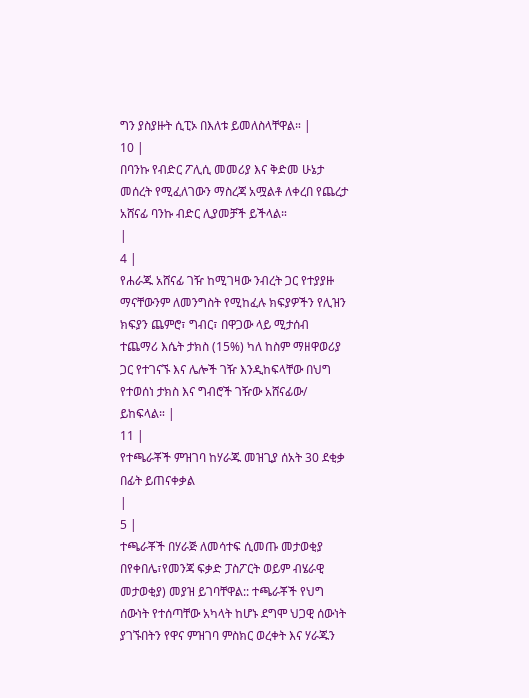ግን ያስያዙት ሲፒኦ በእለቱ ይመለስላቸዋል። |
10 |
በባንኩ የብድር ፖሊሲ መመሪያ እና ቅድመ ሁኔታ መሰረት የሚፈለገውን ማስረጃ አሟልቶ ለቀረበ የጨረታ አሸናፊ ባንኩ ብድር ሊያመቻች ይችላል።
|
4 |
የሐራጁ አሸናፊ ገዥ ከሚገዛው ንብረት ጋር የተያያዙ ማናቸውንም ለመንግስት የሚከፈሉ ክፍያዎችን የሊዝን ክፍያን ጨምሮ፣ ግብር፣ በዋጋው ላይ ሚታሰብ ተጨማሪ እሴት ታክስ (15%) ካለ ከስም ማዘዋወሪያ ጋር የተገናኙ እና ሌሎች ገዥ እንዲከፍላቸው በህግ የተወሰነ ታክስ እና ግብሮች ገዥው አሸናፊው/ ይከፍላል። |
11 |
የተጫራቾች ምዝገባ ከሃራጁ መዝጊያ ሰአት 30 ደቂቃ በፊት ይጠናቀቃል
|
5 |
ተጫራቾች በሃራጅ ለመሳተፍ ሲመጡ መታወቂያ በየቀበሌ፣የመንጃ ፍቃድ ፓስፖርት ወይም ብሄራዊ መታወቂያ) መያዝ ይገባቸዋል:: ተጫራቾች የህግ ሰውነት የተሰጣቸው አካላት ከሆኑ ደግሞ ህጋዊ ሰውነት ያገኙበትን የዋና ምዝገባ ምስክር ወረቀት እና ሃራጁን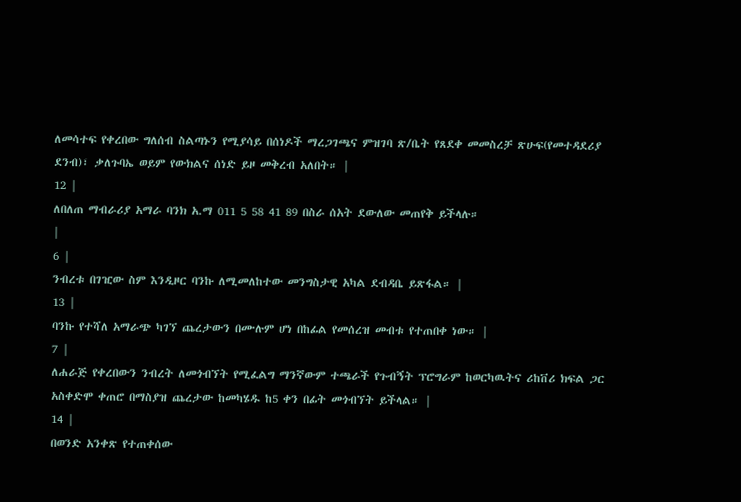ለመሳተፍ የቀረበው ግለሰብ ስልጣኑን የሚያሳይ በሰነዶች ማረጋገጫና ምዝገባ ጽ/ቤት የጸደቀ መመስረቻ ጽሁፍ(የመተዳደሪያ ደንብ)፣ ቃለጉባኤ ወይም የውክልና ሰነድ ይዞ መቅረብ አለበት። |
12 |
ለበለጠ ማብራሪያ አማራ ባንክ አ.ማ 011 5 58 41 89 በስራ ሰአት ደውለው መጠየቅ ይችላሉ።
|
6 |
ንብረቱ በገዢው ስም እንዲዞር ባንኩ ለሚመለከተው መንግስታዊ አካል ደብዳቤ ይጽፋል። |
13 |
ባንኩ የተሻለ አማራጭ ካገኘ ጨረታውን በሙሉም ሆነ በከፊል የመሰረዝ መብቱ የተጠበቀ ነው። |
7 |
ለሐራጅ የቀረበውን ንብረት ለመጎብኘት የሚፈልግ ማንኛውም ተጫራች የጉብኝት ፕሮግራም ከወርካዉትና ሪከቨሪ ክፍል ጋር አስቀድሞ ቀጠሮ በማስያዝ ጨረታው ከመካሄዱ ከ5 ቀን በፊት መጎብኘት ይችላል። |
14 |
በወንድ አንቀጽ የተጠቀሰው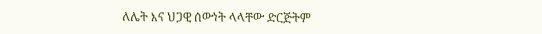ለሌት እና ህጋዊ ሰውነት ላላቸው ድርጅትም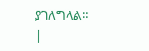ያገለግላል።
|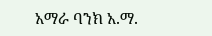አማራ ባንክ አ.ማ.